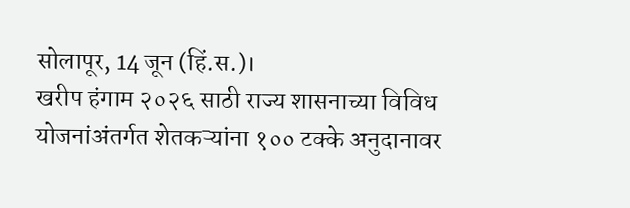सोलापूर, 14 जून (हिं.स.)।
खरीप हंगाम २०२६ साठी राज्य शासनाच्या विविध योजनांअंतर्गत शेतकऱ्यांना १०० टक्के अनुदानावर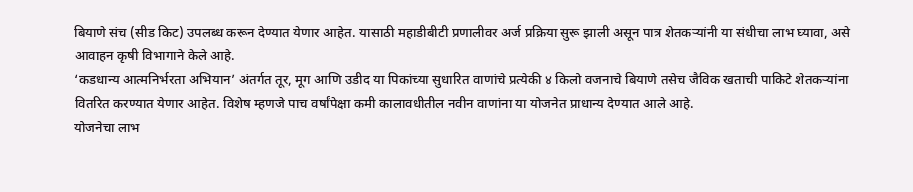बियाणे संच (सीड किट) उपलब्ध करून देण्यात येणार आहेत. यासाठी महाडीबीटी प्रणालीवर अर्ज प्रक्रिया सुरू झाली असून पात्र शेतकऱ्यांनी या संधीचा लाभ घ्यावा, असे आवाहन कृषी विभागाने केले आहे.
‘कडधान्य आत्मनिर्भरता अभियान’ अंतर्गत तूर, मूग आणि उडीद या पिकांच्या सुधारित वाणांचे प्रत्येकी ४ किलो वजनाचे बियाणे तसेच जैविक खताची पाकिटे शेतकऱ्यांना वितरित करण्यात येणार आहेत. विशेष म्हणजे पाच वर्षांपेक्षा कमी कालावधीतील नवीन वाणांना या योजनेत प्राधान्य देण्यात आले आहे.
योजनेचा लाभ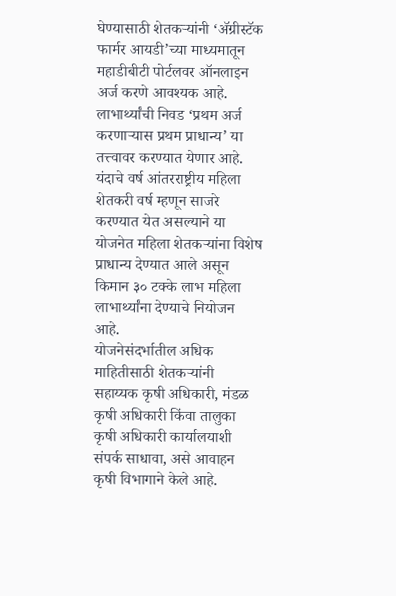घेण्यासाठी शेतकऱ्यांनी ‘ॲग्रीस्टॅक फार्मर आयडी’च्या माध्यमातून महाडीबीटी पोर्टलवर ऑनलाइन अर्ज करणे आवश्यक आहे. लाभार्थ्यांची निवड ‘प्रथम अर्ज करणाऱ्यास प्रथम प्राधान्य’ या तत्त्वावर करण्यात येणार आहे.
यंदाचे वर्ष आंतरराष्ट्रीय महिला शेतकरी वर्ष म्हणून साजरे करण्यात येत असल्याने या योजनेत महिला शेतकऱ्यांना विशेष प्राधान्य देण्यात आले असून किमान ३० टक्के लाभ महिला लाभार्थ्यांना देण्याचे नियोजन आहे.
योजनेसंदर्भातील अधिक माहितीसाठी शेतकऱ्यांनी सहाय्यक कृषी अधिकारी, मंडळ कृषी अधिकारी किंवा तालुका कृषी अधिकारी कार्यालयाशी संपर्क साधावा, असे आवाहन कृषी विभागाने केले आहे.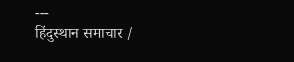---
हिंदुस्थान समाचार /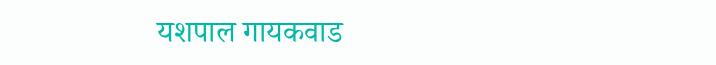यशपाल गायकवाड